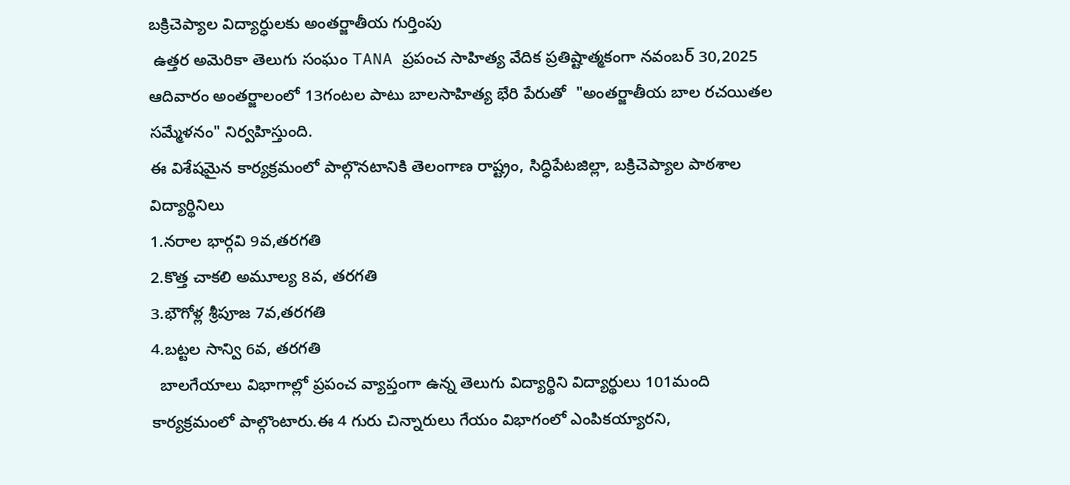బక్రిచెప్యాల విద్యార్ధులకు అంతర్జాతీయ గుర్తింపు
 ఉత్తర అమెరికా తెలుగు సంఘం TANA ప్రపంచ సాహిత్య వేదిక ప్రతిష్టాత్మకంగా నవంబర్ 30,2025 ఆదివారం అంతర్జాలంలో 13గంటల పాటు బాలసాహిత్య భేరి పేరుతో  "అంతర్జాతీయ బాల రచయితల సమ్మేళనం" నిర్వహిస్తుంది.
ఈ విశేషమైన కార్యక్రమంలో పాల్గొనటానికి తెలంగాణ రాష్ట్రం, సిద్ధిపేటజిల్లా, బక్రిచెప్యాల పాఠశాల విద్యార్థినిలు
1.నరాల భార్గవి 9వ,తరగతి
2.కొత్త చాకలి అమూల్య 8వ, తరగతి
3.భౌగోళ్ల శ్రీపూజ 7వ,తరగతి
4.బట్టల సాన్వి 6వ, తరగతి
  బాలగేయాలు విభాగాల్లో ప్రపంచ వ్యాప్తంగా ఉన్న తెలుగు విద్యార్థిని విద్యార్థులు 101మంది కార్యక్రమంలో పాల్గొంటారు.ఈ 4 గురు చిన్నారులు గేయం విభాగంలో ఎంపికయ్యారని,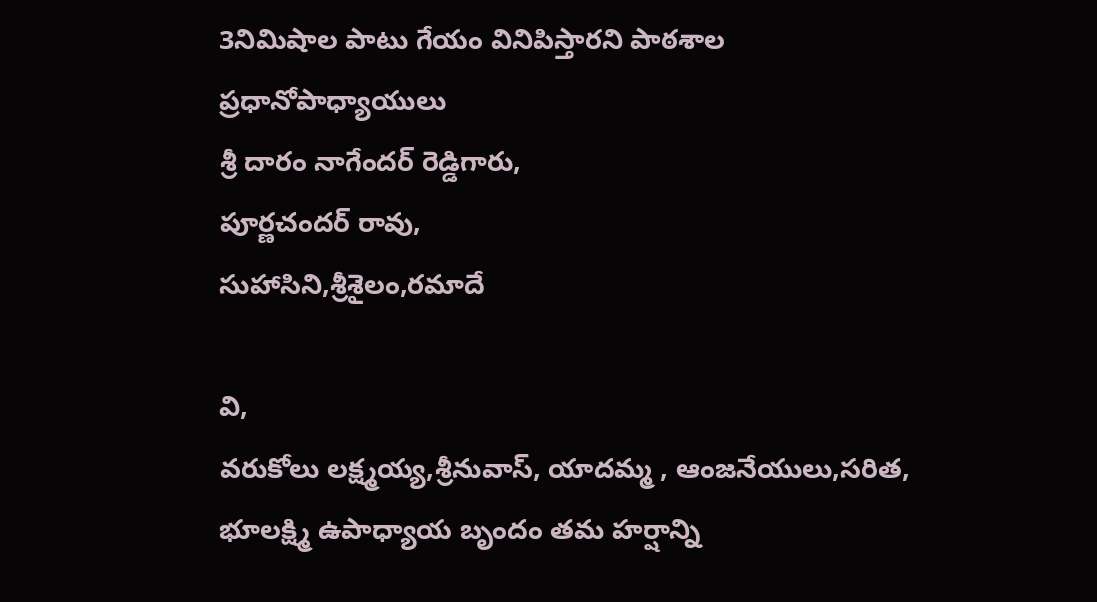3నిమిషాల పాటు గేయం వినిపిస్తారని పాఠశాల ప్రధానోపాధ్యాయులు
శ్రీ దారం నాగేందర్ రెడ్డిగారు,
పూర్ణచందర్ రావు,
సుహాసిని,శ్రీశైలం,రమాదే

వి,
వరుకోలు లక్ష్మయ్య,శ్రీనువాస్, యాదమ్మ , ఆంజనేయులు,సరిత, భూలక్ష్మి ఉపాధ్యాయ బృందం తమ హర్షాన్ని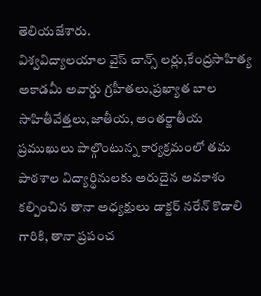తెలియజేశారు.
విశ్వవిద్యాలయాల వైస్ చాన్స్ లర్లు,కేంద్రసాహిత్య అకాడమీ అవార్డు గ్రహీతలు,ప్రఖ్యాత బాల సాహితీవేత్తలు,జాతీయ, అంతర్జాతీయ ప్రముఖులు పాల్గొంటున్న కార్యక్రమంలో తమ పాఠశాల విద్యార్థినులకు అరుదైన అవకాశం కల్పించిన తానా అధ్యక్షులు డాక్టర్ నరేన్ కొడాలి గారికి, తానా ప్రపంచ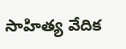సాహిత్య వేదిక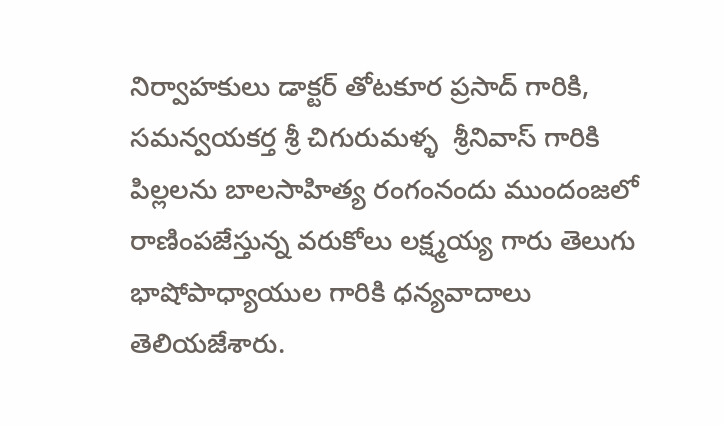నిర్వాహకులు డాక్టర్ తోటకూర ప్రసాద్ గారికి, సమన్వయకర్త శ్రీ చిగురుమళ్ళ  శ్రీనివాస్ గారికి
పిల్లలను బాలసాహిత్య రంగంనందు ముందంజలో రాణింపజేస్తున్న వరుకోలు లక్ష్మయ్య గారు తెలుగు భాషోపాధ్యాయుల గారికి ధన్యవాదాలు తెలియజేశారు.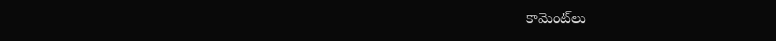కామెంట్‌లు